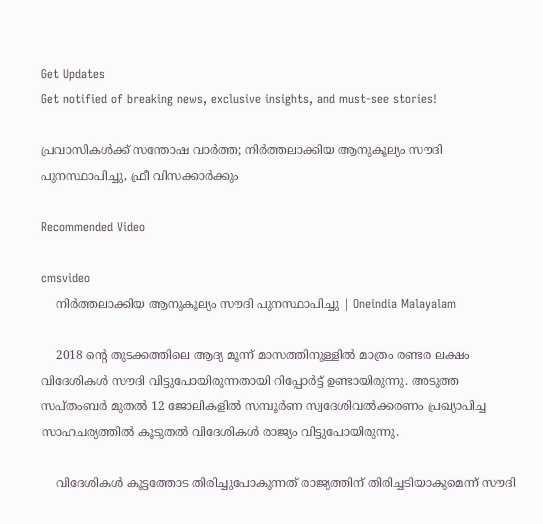Get Updates
Get notified of breaking news, exclusive insights, and must-see stories!

പ്രവാസികള്‍ക്ക് സന്തോഷ വാര്‍ത്ത; നിര്‍ത്തലാക്കിയ ആനുകൂല്യം സൗദി പുനസ്ഥാപിച്ചു, ഫ്രീ വിസക്കാര്‍ക്കും

Recommended Video

cmsvideo
    നിര്‍ത്തലാക്കിയ ആനുകൂല്യം സൗദി പുനസ്ഥാപിച്ചു | Oneindia Malayalam

    2018 ന്റെ തുടക്കത്തിലെ ആദ്യ മൂന്ന് മാസത്തിനുള്ളില്‍ മാത്രം രണ്ടര ലക്ഷം വിദേശികള്‍ സൗദി വിട്ടുപോയിരുന്നതായി റിപ്പോര്‍ട്ട് ഉണ്ടായിരുന്നു. അടുത്ത സപ്തംബര്‍ മുതല്‍ 12 ജോലികളില്‍ സമ്പൂര്‍ണ സ്വദേശിവല്‍ക്കരണം പ്രഖ്യാപിച്ച സാഹചര്യത്തില്‍ കൂടുതല്‍ വിദേശികള്‍ രാജ്യം വിട്ടുപോയിരുന്നു.

    വിദേശികള്‍ കൂട്ടത്തോട തിരിച്ചുപോകുന്നത് രാജ്യത്തിന് തിരിച്ചടിയാകുമെന്ന് സൗദി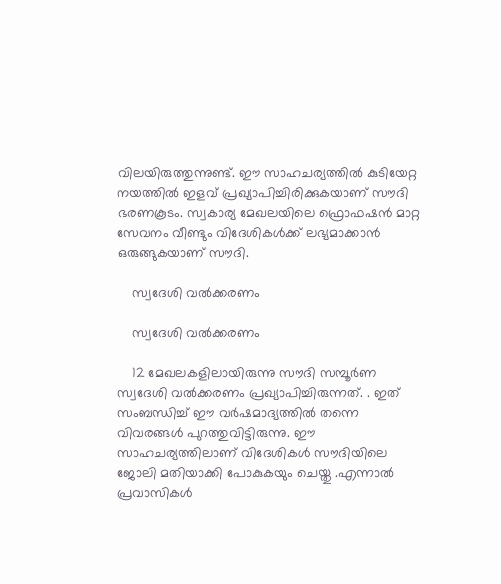വിലയിരുത്തുന്നുണ്ട്. ഈ സാഹചര്യത്തില്‍ കുടിയേറ്റ നയത്തില്‍ ഇളവ് പ്രഖ്യാപിച്ചിരിക്കുകയാണ് സൗദി ഭരണകൂടം. സ്വകാര്യ മേഖലയിലെ ഫ്രൊഫഷന്‍ മാറ്റ സേവനം വീണ്ടും വിദേശികള്‍ക്ക് ലഭ്യമാക്കാന്‍ ഒരുങ്ങുകയാണ് സൗദി.

    സ്വദേശി വല്‍ക്കരണം

    സ്വദേശി വല്‍ക്കരണം

    12 മേഖലകളിലായിരുന്നു സൗദി സമ്പൂര്‍ണ സ്വദേശി വല്‍ക്കരണം പ്രഖ്യാപിച്ചിരുന്നത്. . ഇത് സംബന്ധിച്ച് ഈ വര്‍ഷമാദ്യത്തില്‍ തന്നെ വിവരങ്ങള്‍ പുറത്തുവിട്ടിരുന്നു. ഈ സാഹചര്യത്തിലാണ് വിദേശികള്‍ സൗദിയിലെ ജോലി മതിയാക്കി പോകുകയും ചെയ്തു .എന്നാല്‍ പ്രവാസികള്‍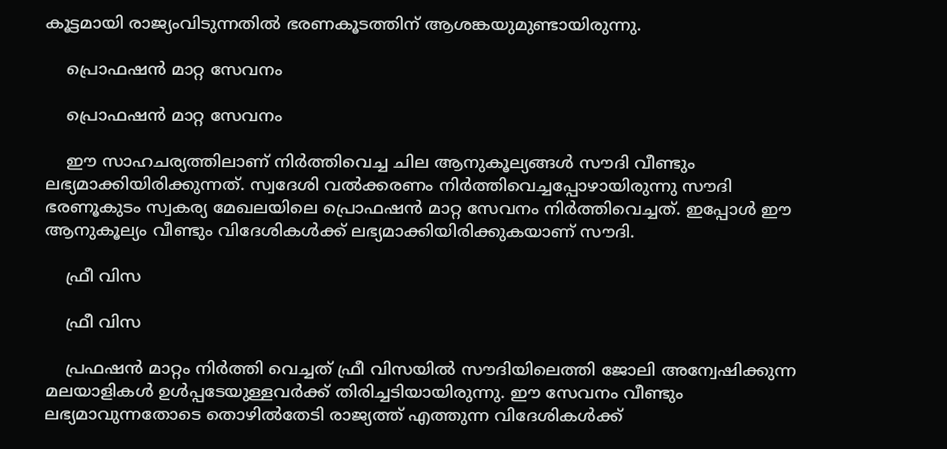കൂട്ടമായി രാജ്യംവിടുന്നതില്‍ ഭരണകൂടത്തിന് ആശങ്കയുമുണ്ടായിരുന്നു.

    പ്രൊഫഷന്‍ മാറ്റ സേവനം

    പ്രൊഫഷന്‍ മാറ്റ സേവനം

    ഈ സാഹചര്യത്തിലാണ് നിര്‍ത്തിവെച്ച ചില ആനുകൂല്യങ്ങള്‍ സൗദി വീണ്ടും ലഭ്യമാക്കിയിരിക്കുന്നത്. സ്വദേശി വല്‍ക്കരണം നിര്‍ത്തിവെച്ചപ്പോഴായിരുന്നു സൗദി ഭരണൂകുടം സ്വകര്യ മേഖലയിലെ പ്രൊഫഷന്‍ മാറ്റ സേവനം നിര്‍ത്തിവെച്ചത്. ഇപ്പോള്‍ ഈ ആനുകൂല്യം വീണ്ടും വിദേശികള്‍ക്ക് ലഭ്യമാക്കിയിരിക്കുകയാണ് സൗദി.

    ഫ്രീ വിസ

    ഫ്രീ വിസ

    പ്രഫഷന്‍ മാറ്റം നിര്‍ത്തി വെച്ചത് ഫ്രീ വിസയില്‍ സൗദിയിലെത്തി ജോലി അന്വേഷിക്കുന്ന മലയാളികള്‍ ഉള്‍പ്പടേയുള്ളവര്‍ക്ക് തിരിച്ചടിയായിരുന്നു. ഈ സേവനം വീണ്ടും ലഭ്യമാവുന്നതോടെ തൊഴില്‍തേടി രാജ്യത്ത് എത്തുന്ന വിദേശികള്‍ക്ക്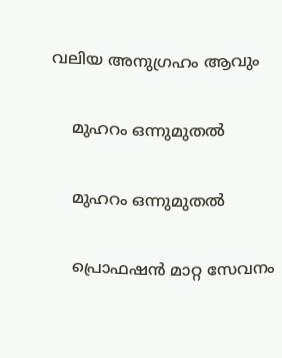വലിയ അനുഗ്രഹം ആവും

    മുഹറം ഒന്നുമുതല്‍

    മുഹറം ഒന്നുമുതല്‍

    പ്രൊഫഷന്‍ മാറ്റ സേവനം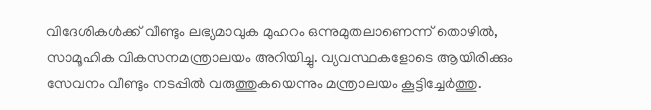വിദേശികള്‍ക്ക് വീണ്ടും ലഭ്യമാവുക മുഹറം ഒന്നുമുതലാണെന്ന് തൊഴില്‍, സാമൂഹിക വികസനമന്ത്രാലയം അറിയിച്ചു. വ്യവസ്ഥകളോടെ ആയിരിക്കും സേവനം വീണ്ടും നടപ്പില്‍ വരുത്തുകയെന്നും മന്ത്രാലയം കൂട്ടിച്ചേര്‍ത്തു.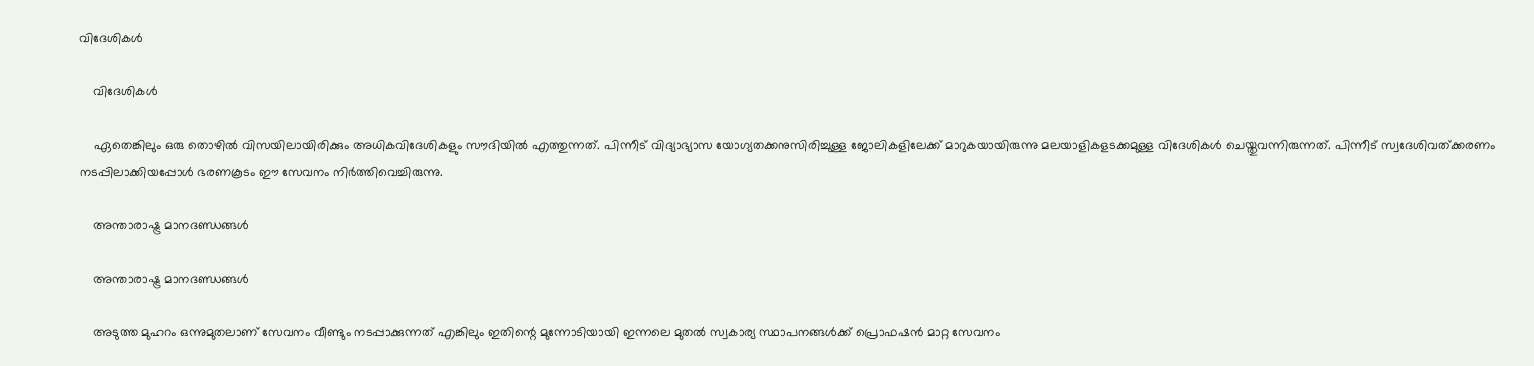വിദേശികള്‍

    വിദേശികള്‍

    ഏതെങ്കിലും ഒരു തൊഴില്‍ വിസയിലായിരിക്കും അധികവിദേശികളും സൗദിയില്‍ എത്തുന്നത്. പിന്നീട് വിദ്യാഭ്യാസ യോഗ്യതക്കനുസിരിച്ചുള്ള ജോലികളിലേക്ക് മാറുകയായിരുന്നു മലയാളികളടക്കമുള്ള വിദേശികള്‍ ചെയ്തുവന്നിരുന്നത്. പിന്നീട് സ്വദേശിവത്ക്കരണം നടപ്പിലാക്കിയപ്പോള്‍ ഭരണകൂടം ഈ സേവനം നിര്‍ത്തിവെച്ചിരുന്നു.

    അന്താരാഷ്ട്ര മാനദണ്ഡങ്ങള്‍

    അന്താരാഷ്ട്ര മാനദണ്ഡങ്ങള്‍

    അടുത്ത മുഹറം ഒന്നുമുതലാണ് സേവനം വീണ്ടും നടപ്പാക്കുന്നത് എങ്കിലും ഇതിന്റെ മുന്നോടിയായി ഇന്നലെ മുതല്‍ സ്വകാര്യ സ്ഥാപനങ്ങള്‍ക്ക് പ്രൊഫഷന്‍ മാറ്റ സേവനം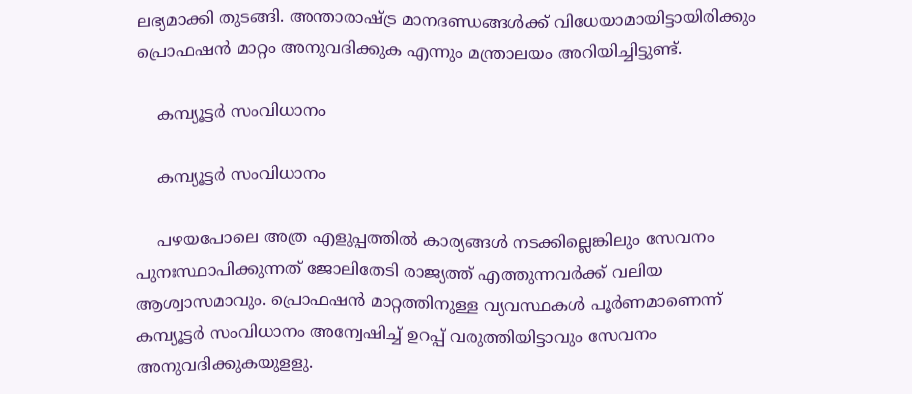ലഭ്യമാക്കി തുടങ്ങി. അന്താരാഷ്ട്ര മാനദണ്ഡങ്ങള്‍ക്ക് വിധേയാമായിട്ടായിരിക്കും പ്രൊഫഷന്‍ മാറ്റം അനുവദിക്കുക എന്നും മന്ത്രാലയം അറിയിച്ചിട്ടുണ്ട്.

    കമ്പ്യൂട്ടര്‍ സംവിധാനം

    കമ്പ്യൂട്ടര്‍ സംവിധാനം

    പഴയപോലെ അത്ര എളുപ്പത്തില്‍ കാര്യങ്ങള്‍ നടക്കില്ലെങ്കിലും സേവനം പുനഃസ്ഥാപിക്കുന്നത് ജോലിതേടി രാജ്യത്ത് എത്തുന്നവര്‍ക്ക് വലിയ ആശ്വാസമാവും. പ്രൊഫഷന്‍ മാറ്റത്തിനുള്ള വ്യവസ്ഥകള്‍ പൂര്‍ണമാണെന്ന് കമ്പ്യൂട്ടര്‍ സംവിധാനം അന്വേഷിച്ച് ഉറപ്പ് വരുത്തിയിട്ടാവും സേവനം അനുവദിക്കുകയുളളു.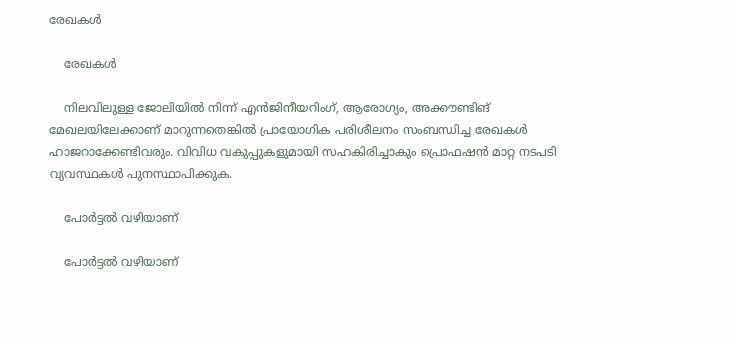രേഖകള്‍

    രേഖകള്‍

    നിലവിലുള്ള ജോലിയില്‍ നിന്ന് എന്‍ജിനീയറിംഗ്, ആരോഗ്യം, അക്കൗണ്ടിങ് മേഖലയിലേക്കാണ് മാറുന്നതെങ്കില്‍ പ്രായോഗിക പരിശീലനം സംബന്ധിച്ച രേഖകള്‍ ഹാജറാക്കേണ്ടിവരും. വിവിധ വകുപ്പുകളുമായി സഹകിരിച്ചാകും പ്രൊഫഷന്‍ മാറ്റ നടപടി വ്യവസ്ഥകള്‍ പുനസ്ഥാപിക്കുക.

    പോര്‍ട്ടല്‍ വഴിയാണ്

    പോര്‍ട്ടല്‍ വഴിയാണ്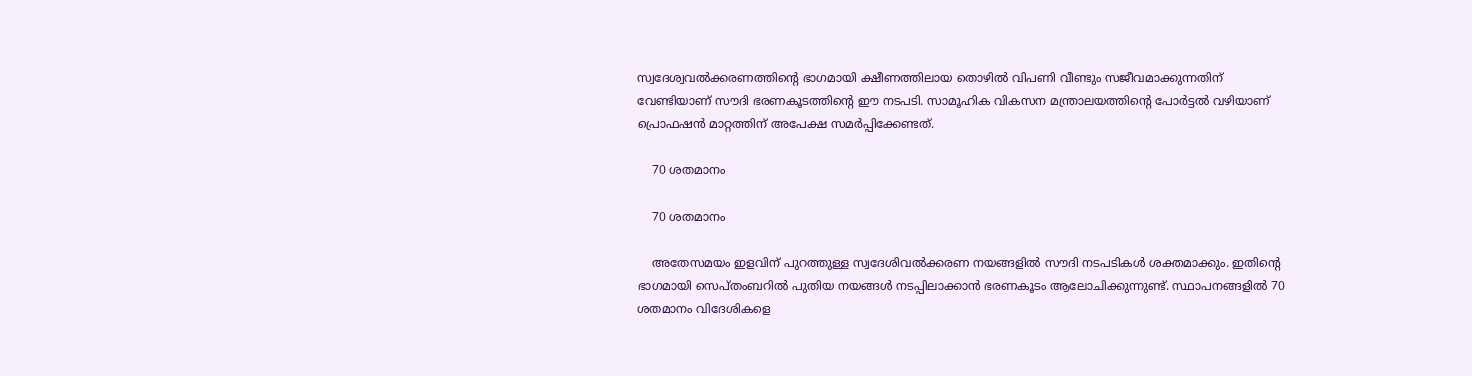സ്വദേശ്വവല്‍ക്കരണത്തിന്റെ ഭാഗമായി ക്ഷീണത്തിലായ തൊഴില്‍ വിപണി വീണ്ടും സജീവമാക്കുന്നതിന് വേണ്ടിയാണ് സൗദി ഭരണകൂടത്തിന്റെ ഈ നടപടി. സാമൂഹിക വികസന മന്ത്രാലയത്തിന്റെ പോര്‍ട്ടല്‍ വഴിയാണ് പ്രൊഫഷന്‍ മാറ്റത്തിന് അപേക്ഷ സമര്‍പ്പിക്കേണ്ടത്.

    70 ശതമാനം

    70 ശതമാനം

    അതേസമയം ഇളവിന് പുറത്തുള്ള സ്വദേശിവല്‍ക്കരണ നയങ്ങളില്‍ സൗദി നടപടികള്‍ ശക്തമാക്കും. ഇതിന്റെ ഭാഗമായി സെപ്തംബറില്‍ പുതിയ നയങ്ങള്‍ നടപ്പിലാക്കാന്‍ ഭരണകൂടം ആലോചിക്കുന്നുണ്ട്. സ്ഥാപനങ്ങളില്‍ 70 ശതമാനം വിദേശികളെ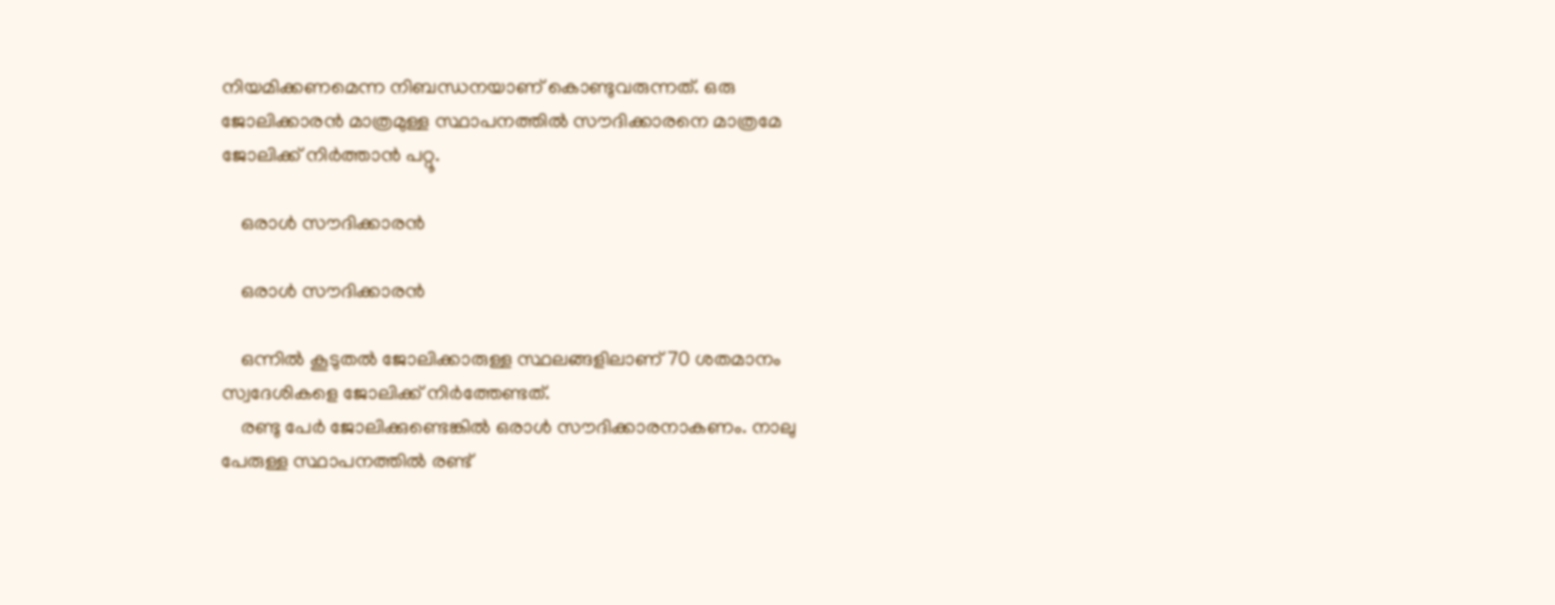നിയമിക്കണമെന്ന നിബന്ധനയാണ് കൊണ്ടുവരുന്നത്. ഒരു ജോലിക്കാരന്‍ മാത്രമുള്ള സ്ഥാപനത്തില്‍ സൗദിക്കാരനെ മാത്രമേ ജോലിക്ക് നിര്‍ത്താന്‍ പറ്റൂ.

    ഒരാള്‍ സൗദിക്കാരന്‍

    ഒരാള്‍ സൗദിക്കാരന്‍

    ഒന്നില്‍ കൂടുതല്‍ ജോലിക്കാരുള്ള സ്ഥലങ്ങളിലാണ് 70 ശതമാനം സ്വദേശികളെ ജോലിക്ക് നിര്‍ത്തേണ്ടത്.
    രണ്ടു പേര്‍ ജോലിക്കുണ്ടെങ്കില്‍ ഒരാള്‍ സൗദിക്കാരനാകണം. നാലു പേരുള്ള സ്ഥാപനത്തില്‍ രണ്ട്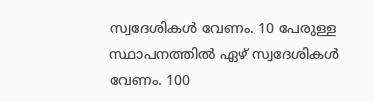സ്വദേശികള്‍ വേണം. 10 പേരുള്ള സ്ഥാപനത്തില്‍ ഏഴ് സ്വദേശികള്‍ വേണം. 100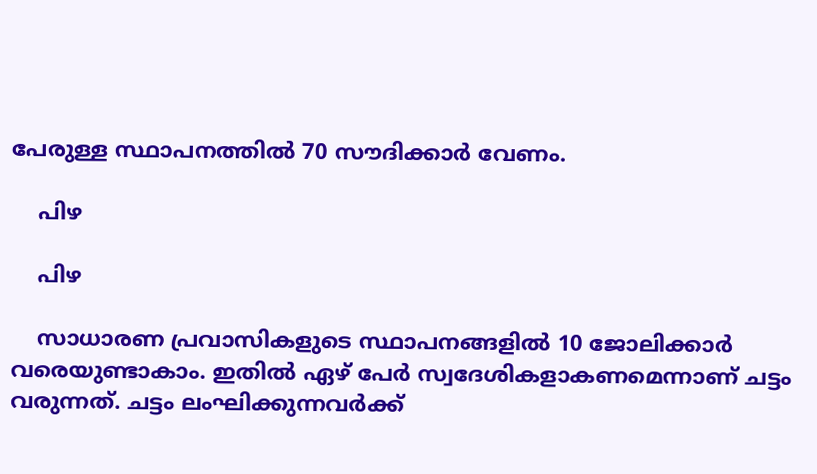പേരുള്ള സ്ഥാപനത്തില്‍ 70 സൗദിക്കാര്‍ വേണം.

    പിഴ

    പിഴ

    സാധാരണ പ്രവാസികളുടെ സ്ഥാപനങ്ങളില്‍ 10 ജോലിക്കാര്‍ വരെയുണ്ടാകാം. ഇതില്‍ ഏഴ് പേര്‍ സ്വദേശികളാകണമെന്നാണ് ചട്ടം വരുന്നത്. ചട്ടം ലംഘിക്കുന്നവര്‍ക്ക്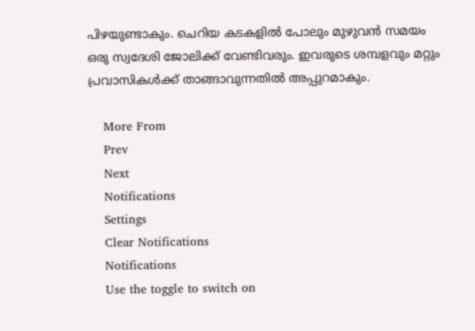പിഴയുണ്ടാകും. ചെറിയ കടകളില്‍ പോലും മുഴുവന്‍ സമയം ഒരു സ്വദേശി ജോലിക്ക് വേണ്ടിവരും. ഇവരുടെ ശമ്പളവും മറ്റും പ്രവാസികള്‍ക്ക് താങ്ങാവുന്നതില്‍ അപ്പുറമാകും.

    More From
    Prev
    Next
    Notifications
    Settings
    Clear Notifications
    Notifications
    Use the toggle to switch on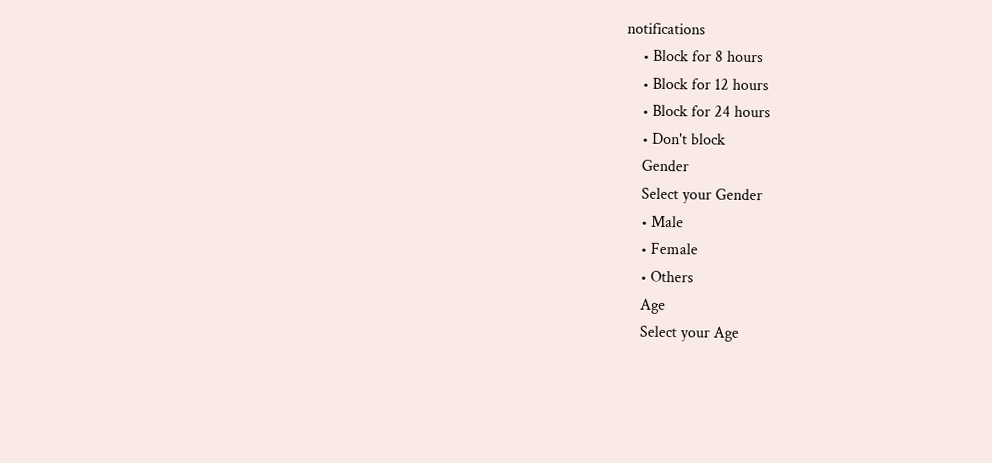notifications
    • Block for 8 hours
    • Block for 12 hours
    • Block for 24 hours
    • Don't block
    Gender
    Select your Gender
    • Male
    • Female
    • Others
    Age
    Select your Age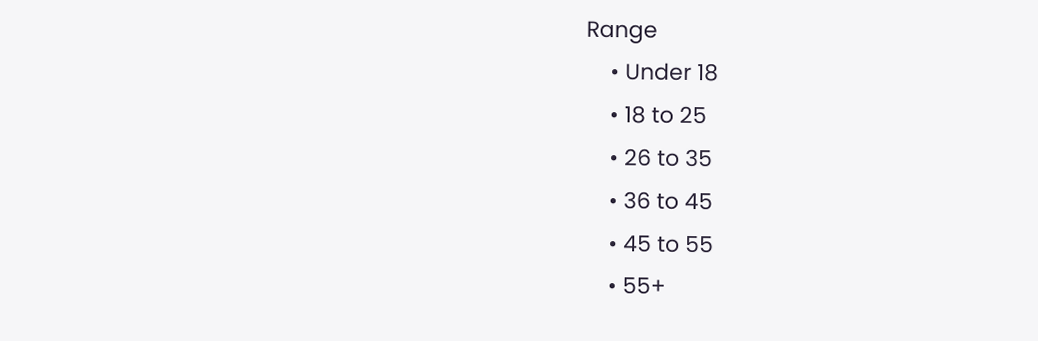Range
    • Under 18
    • 18 to 25
    • 26 to 35
    • 36 to 45
    • 45 to 55
    • 55+